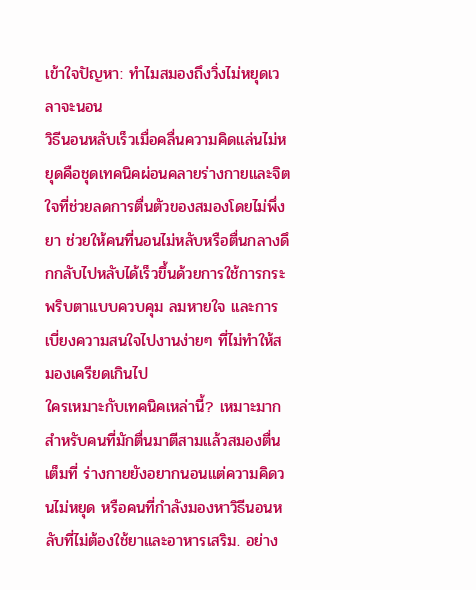เข้าใจปัญหา: ทำไมสมองถึงวิ่งไม่หยุดเวลาจะนอน
วิธีนอนหลับเร็วเมื่อคลื่นความคิดแล่นไม่หยุดคือชุดเทคนิคผ่อนคลายร่างกายและจิตใจที่ช่วยลดการตื่นตัวของสมองโดยไม่พึ่งยา ช่วยให้คนที่นอนไม่หลับหรือตื่นกลางดึกกลับไปหลับได้เร็วขึ้นด้วยการใช้การกระพริบตาแบบควบคุม ลมหายใจ และการเบี่ยงความสนใจไปงานง่ายๆ ที่ไม่ทำให้สมองเครียดเกินไป
ใครเหมาะกับเทคนิคเหล่านี้? เหมาะมากสำหรับคนที่มักตื่นมาตีสามแล้วสมองตื่นเต็มที่ ร่างกายยังอยากนอนแต่ความคิดวนไม่หยุด หรือคนที่กำลังมองหาวิธีนอนหลับที่ไม่ต้องใช้ยาและอาหารเสริม. อย่าง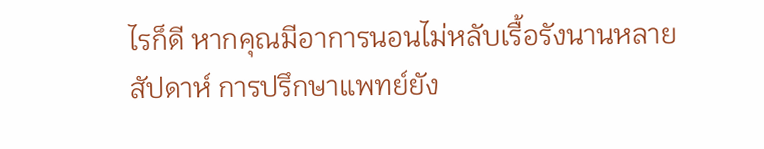ไรก็ดี หากคุณมีอาการนอนไม่หลับเรื้อรังนานหลายสัปดาห์ การปรึกษาแพทย์ยัง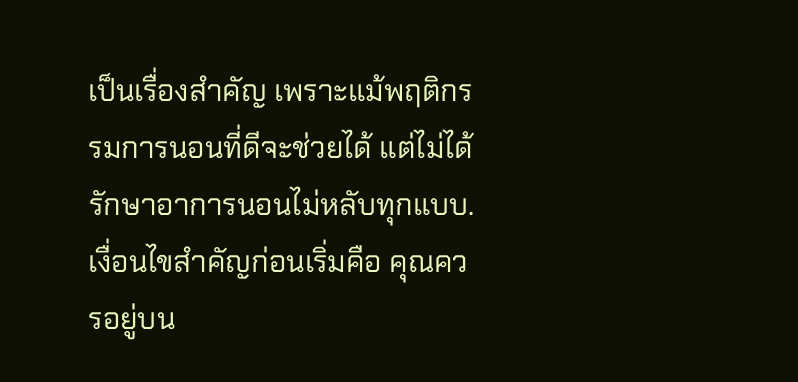เป็นเรื่องสำคัญ เพราะแม้พฤติกรรมการนอนที่ดีจะช่วยได้ แต่ไม่ได้รักษาอาการนอนไม่หลับทุกแบบ.
เงื่อนไขสำคัญก่อนเริ่มคือ คุณควรอยู่บน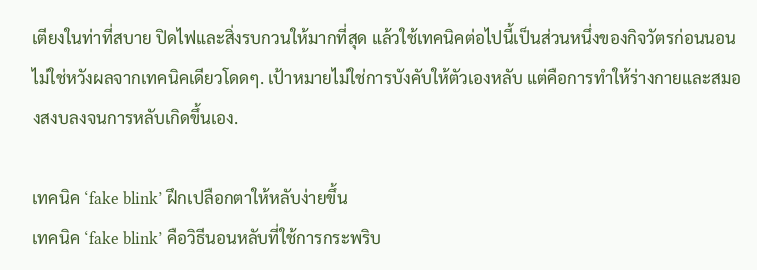เตียงในท่าที่สบาย ปิดไฟและสิ่งรบกวนให้มากที่สุด แล้วใช้เทคนิคต่อไปนี้เป็นส่วนหนึ่งของกิจวัตรก่อนนอน ไม่ใช่หวังผลจากเทคนิคเดียวโดดๆ. เป้าหมายไม่ใช่การบังคับให้ตัวเองหลับ แต่คือการทำให้ร่างกายและสมองสงบลงจนการหลับเกิดขึ้นเอง.

เทคนิค ‘fake blink’ ฝึกเปลือกตาให้หลับง่ายขึ้น
เทคนิค ‘fake blink’ คือวิธีนอนหลับที่ใช้การกระพริบ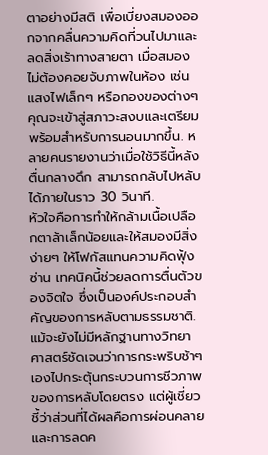ตาอย่างมีสติ เพื่อเบี่ยงสมองออกจากคลื่นความคิดที่วนไปมาและลดสิ่งเร้าทางสายตา เมื่อสมองไม่ต้องคอยจับภาพในห้อง เช่น แสงไฟเล็กๆ หรือกองของต่างๆ คุณจะเข้าสู่สภาวะสงบและเตรียมพร้อมสำหรับการนอนมากขึ้น. หลายคนรายงานว่าเมื่อใช้วิธีนี้หลังตื่นกลางดึก สามารถกลับไปหลับได้ภายในราว 30 วินาที.
หัวใจคือการทำให้กล้ามเนื้อเปลือกตาล้าเล็กน้อยและให้สมองมีสิ่งง่ายๆ ให้โฟกัสแทนความคิดฟุ้งซ่าน เทคนิคนี้ช่วยลดการตื่นตัวของจิตใจ ซึ่งเป็นองค์ประกอบสำคัญของการหลับตามธรรมชาติ. แม้จะยังไม่มีหลักฐานทางวิทยาศาสตร์ชัดเจนว่าการกระพริบช้าๆ เองไปกระตุ้นกระบวนการชีวภาพของการหลับโดยตรง แต่ผู้เชี่ยวชี้ว่าส่วนที่ได้ผลคือการผ่อนคลายและการลดค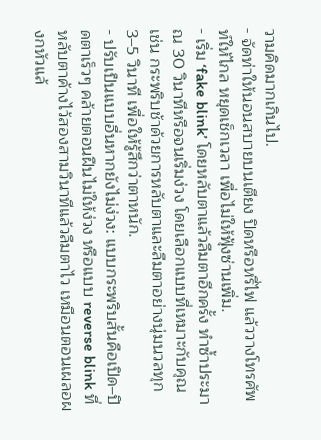วามคิดมากเกินไป.
- จัดท่าให้นอนสบายบนเตียง ปิดหรือหรี่ไฟ แล้ววางโทรศัพท์ให้ไกล หยุดเช็กเวลา เพื่อไม่ให้ฟุ้งซ่านเพิ่ม.
- เริ่ม ‘fake blink’ โดยหลับตาแล้วลืมตาอีกครั้ง ทำซ้ำประมาณ 30 วินาทีหรือจนเริ่มง่วง โดยเลือกแบบที่เหมาะกับคุณ เช่น กระพริบช้าด้วยการหลับตาและลืมตาอย่างนุ่มนวลทุก 3–5 วินาที เพื่อให้รู้สึกว่าตาหนัก.
- ปรับเป็นแบบอื่นหากยังไม่ง่วง: แบบกระพริบสั้นคือเปิด–ปิดตาเร็วๆ คล้ายตอนฝืนไม่ให้ง่วง หรือแบบ reverse blink ที่หลับตาค้างไว้สองสามวินาทีแล้วลืมตาไว เหมือนตอนเผลอผงกหัวแล้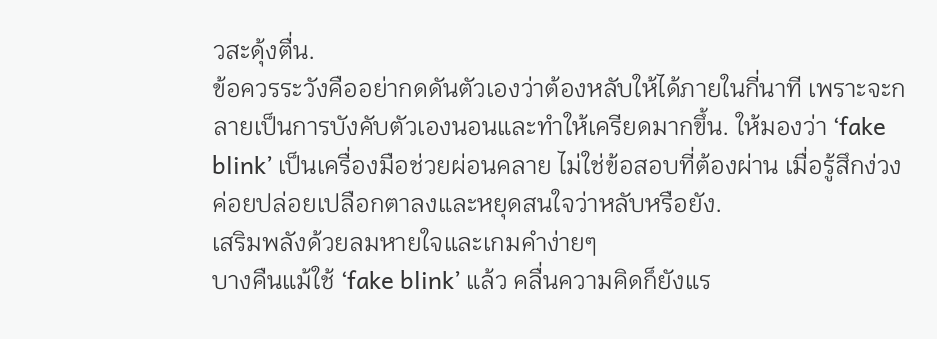วสะดุ้งตื่น.
ข้อควรระวังคืออย่ากดดันตัวเองว่าต้องหลับให้ได้ภายในกี่นาที เพราะจะกลายเป็นการบังคับตัวเองนอนและทำให้เครียดมากขึ้น. ให้มองว่า ‘fake blink’ เป็นเครื่องมือช่วยผ่อนคลาย ไม่ใช่ข้อสอบที่ต้องผ่าน เมื่อรู้สึกง่วงค่อยปล่อยเปลือกตาลงและหยุดสนใจว่าหลับหรือยัง.
เสริมพลังด้วยลมหายใจและเกมคำง่ายๆ
บางคืนแม้ใช้ ‘fake blink’ แล้ว คลื่นความคิดก็ยังแร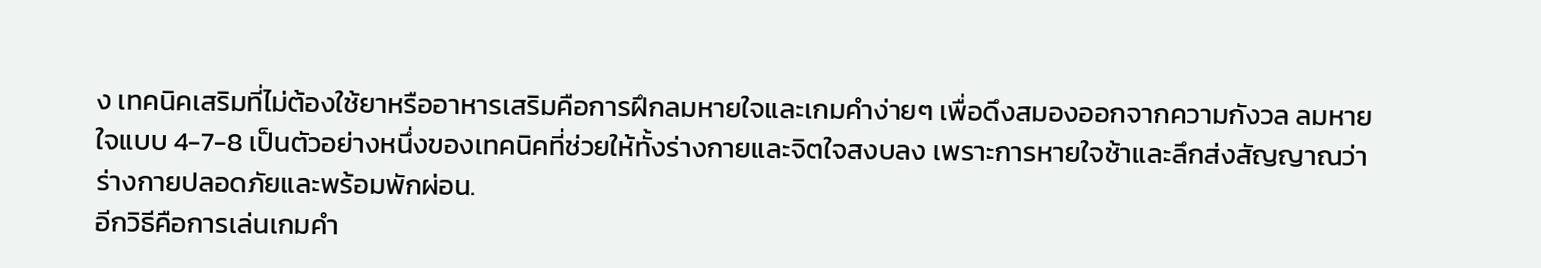ง เทคนิคเสริมที่ไม่ต้องใช้ยาหรืออาหารเสริมคือการฝึกลมหายใจและเกมคำง่ายๆ เพื่อดึงสมองออกจากความกังวล ลมหายใจแบบ 4-7-8 เป็นตัวอย่างหนึ่งของเทคนิคที่ช่วยให้ทั้งร่างกายและจิตใจสงบลง เพราะการหายใจช้าและลึกส่งสัญญาณว่าร่างกายปลอดภัยและพร้อมพักผ่อน.
อีกวิธีคือการเล่นเกมคำ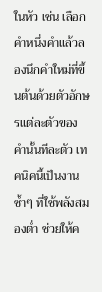ในหัว เช่น เลือกคำหนึ่งคำแล้วลองนึกคำใหม่ที่ขึ้นต้นด้วยตัวอักษรแต่ละตัวของคำนั้นทีละตัว เทคนิคนี้เป็นงานซ้ำๆ ที่ใช้พลังสมองต่ำ ช่วยให้ค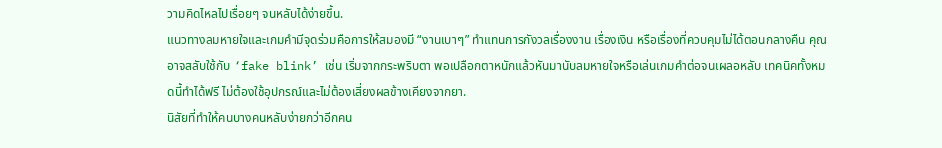วามคิดไหลไปเรื่อยๆ จนหลับได้ง่ายขึ้น.
แนวทางลมหายใจและเกมคำมีจุดร่วมคือการให้สมองมี “งานเบาๆ” ทำแทนการกังวลเรื่องงาน เรื่องเงิน หรือเรื่องที่ควบคุมไม่ได้ตอนกลางคืน คุณอาจสลับใช้กับ ‘fake blink’ เช่น เริ่มจากกระพริบตา พอเปลือกตาหนักแล้วหันมานับลมหายใจหรือเล่นเกมคำต่อจนเผลอหลับ เทคนิคทั้งหมดนี้ทำได้ฟรี ไม่ต้องใช้อุปกรณ์และไม่ต้องเสี่ยงผลข้างเคียงจากยา.
นิสัยที่ทำให้คนบางคนหลับง่ายกว่าอีกคน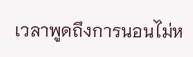เวลาพูดถึงการนอนไม่ห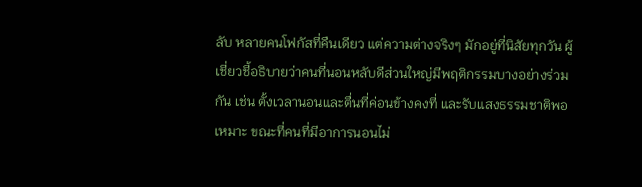ลับ หลายคนโฟกัสที่คืนเดียว แต่ความต่างจริงๆ มักอยู่ที่นิสัยทุกวัน ผู้เชี่ยวชี้อธิบายว่าคนที่นอนหลับดีส่วนใหญ่มีพฤติกรรมบางอย่างร่วมกัน เช่น ตั้งเวลานอนและตื่นที่ค่อนข้างคงที่ และรับแสงธรรมชาติพอเหมาะ ขณะที่คนที่มีอาการนอนไม่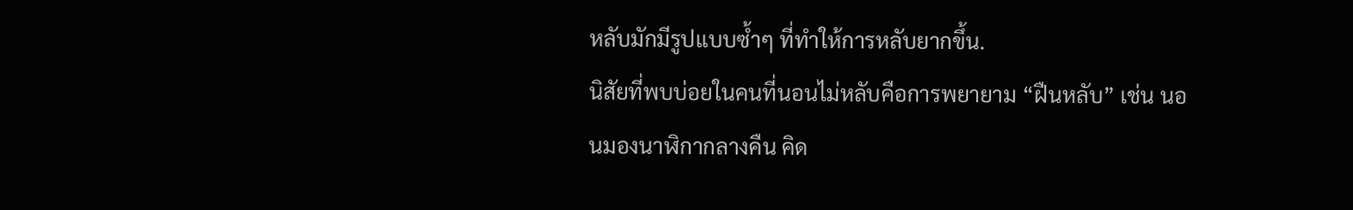หลับมักมีรูปแบบซ้ำๆ ที่ทำให้การหลับยากขึ้น.
นิสัยที่พบบ่อยในคนที่นอนไม่หลับคือการพยายาม “ฝืนหลับ” เช่น นอนมองนาฬิกากลางคืน คิด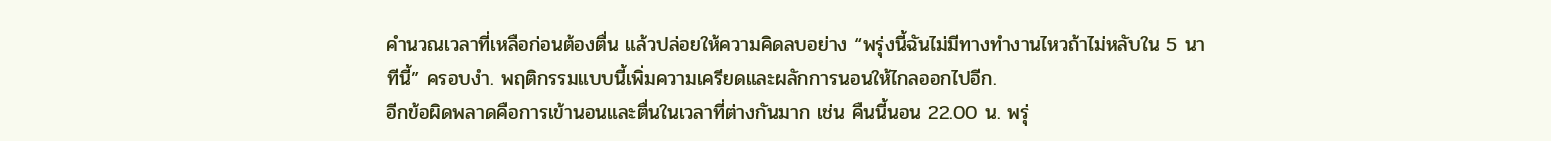คำนวณเวลาที่เหลือก่อนต้องตื่น แล้วปล่อยให้ความคิดลบอย่าง “พรุ่งนี้ฉันไม่มีทางทำงานไหวถ้าไม่หลับใน 5 นาทีนี้” ครอบงำ. พฤติกรรมแบบนี้เพิ่มความเครียดและผลักการนอนให้ไกลออกไปอีก.
อีกข้อผิดพลาดคือการเข้านอนและตื่นในเวลาที่ต่างกันมาก เช่น คืนนี้นอน 22.00 น. พรุ่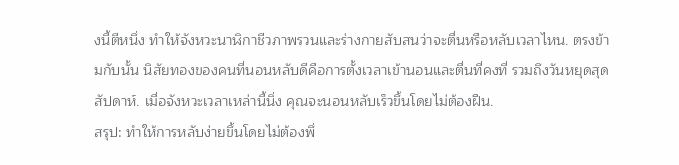งนี้ตีหนึ่ง ทำให้จังหวะนาฬิกาชีวภาพรวนและร่างกายสับสนว่าจะตื่นหรือหลับเวลาไหน. ตรงข้ามกับนั้น นิสัยทองของคนที่นอนหลับดีคือการตั้งเวลาเข้านอนและตื่นที่คงที่ รวมถึงวันหยุดสุดสัปดาห์. เมื่อจังหวะเวลาเหล่านี้นิ่ง คุณจะนอนหลับเร็วขึ้นโดยไม่ต้องฝืน.
สรุป: ทำให้การหลับง่ายขึ้นโดยไม่ต้องพึ่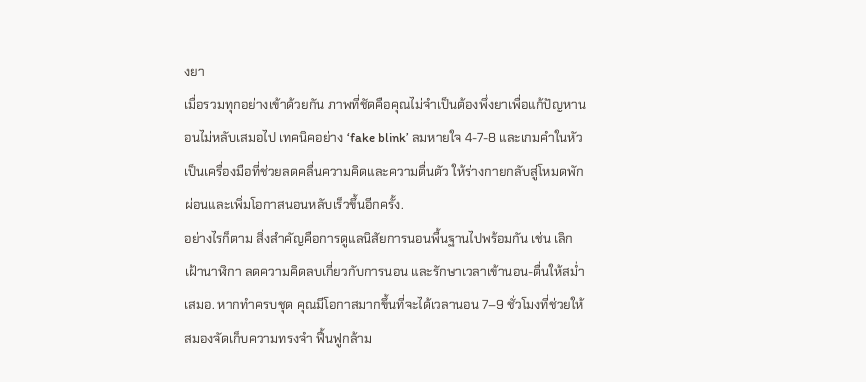งยา
เมื่อรวมทุกอย่างเข้าด้วยกัน ภาพที่ชัดคือคุณไม่จำเป็นต้องพึ่งยาเพื่อแก้ปัญหานอนไม่หลับเสมอไป เทคนิคอย่าง ‘fake blink’ ลมหายใจ 4-7-8 และเกมคำในหัว เป็นเครื่องมือที่ช่วยลดคลื่นความคิดและความตื่นตัว ให้ร่างกายกลับสู่โหมดพักผ่อนและเพิ่มโอกาสนอนหลับเร็วขึ้นอีกครั้ง.
อย่างไรก็ตาม สิ่งสำคัญคือการดูแลนิสัยการนอนพื้นฐานไปพร้อมกัน เช่น เลิกเฝ้านาฬิกา ลดความคิดลบเกี่ยวกับการนอน และรักษาเวลาเข้านอน-ตื่นให้สม่ำเสมอ. หากทำครบชุด คุณมีโอกาสมากขึ้นที่จะได้เวลานอน 7–9 ชั่วโมงที่ช่วยให้สมองจัดเก็บความทรงจำ ฟื้นฟูกล้าม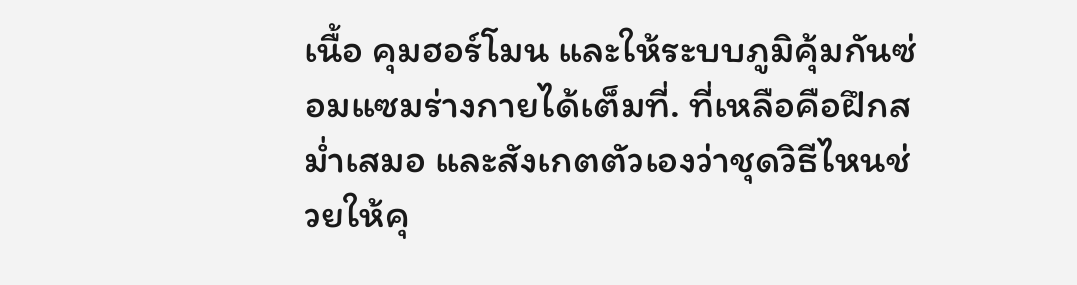เนื้อ คุมฮอร์โมน และให้ระบบภูมิคุ้มกันซ่อมแซมร่างกายได้เต็มที่. ที่เหลือคือฝึกสม่ำเสมอ และสังเกตตัวเองว่าชุดวิธีไหนช่วยให้คุ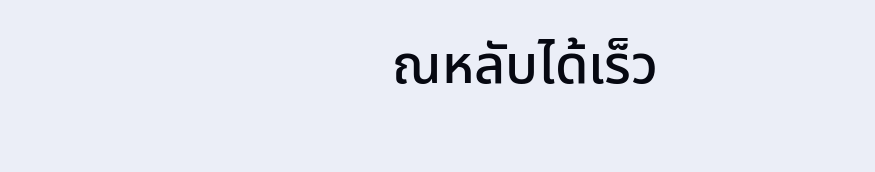ณหลับได้เร็ว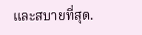และสบายที่สุด.